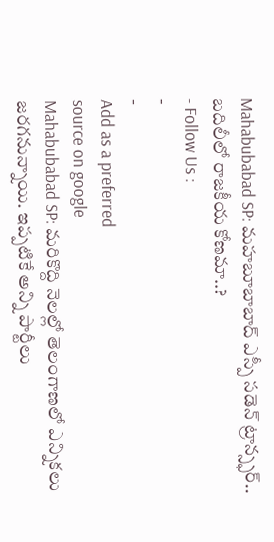Mahabubabad SP: మహబూబాబాద్ ఎస్పీ సడెన్ ట్రాన్స్ఫర్.. బదిలీలో రాజకీయ కోణమా..?
- Follow Us :
-
-
Add as a preferred
source on google
Mahabubabad SP: మరికొద్ది నెలల్లో తెలంగాణలో ఎన్నికలు జరగనున్నాయి. ఇప్పటికే అన్ని పార్టీలు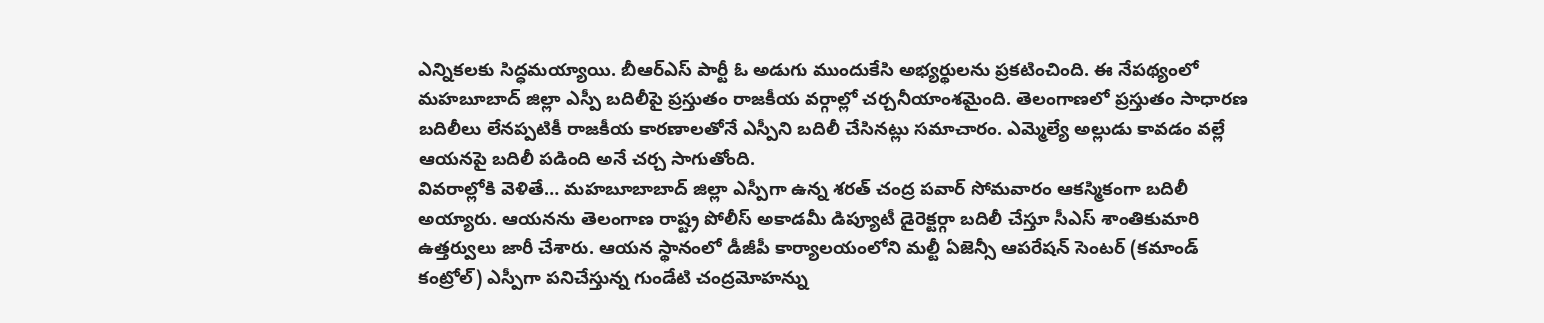ఎన్నికలకు సిద్ధమయ్యాయి. బీఆర్ఎస్ పార్టీ ఓ అడుగు ముందుకేసి అభ్యర్థులను ప్రకటించింది. ఈ నేపథ్యంలో మహబూబాద్ జిల్లా ఎస్పీ బదిలీపై ప్రస్తుతం రాజకీయ వర్గాల్లో చర్చనీయాంశమైంది. తెలంగాణలో ప్రస్తుతం సాధారణ బదిలీలు లేనప్పటికీ రాజకీయ కారణాలతోనే ఎస్పీని బదిలీ చేసినట్లు సమాచారం. ఎమ్మెల్యే అల్లుడు కావడం వల్లే ఆయనపై బదిలీ పడింది అనే చర్చ సాగుతోంది.
వివరాల్లోకి వెళితే… మహబూబాబాద్ జిల్లా ఎస్పీగా ఉన్న శరత్ చంద్ర పవార్ సోమవారం ఆకస్మికంగా బదిలీ అయ్యారు. ఆయనను తెలంగాణ రాష్ట్ర పోలీస్ అకాడమీ డిప్యూటీ డైరెక్టర్గా బదిలీ చేస్తూ సీఎస్ శాంతికుమారి ఉత్తర్వులు జారీ చేశారు. ఆయన స్థానంలో డీజీపీ కార్యాలయంలోని మల్టీ ఏజెన్సీ ఆపరేషన్ సెంటర్ (కమాండ్ కంట్రోల్) ఎస్పీగా పనిచేస్తున్న గుండేటి చంద్రమోహన్ను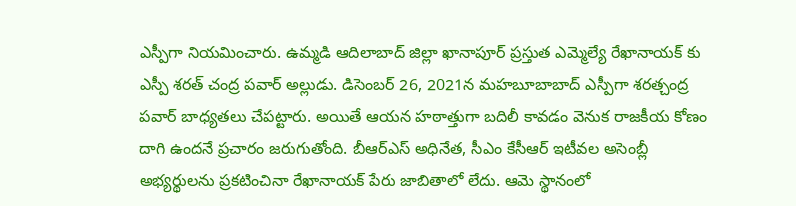ఎస్పీగా నియమించారు. ఉమ్మడి ఆదిలాబాద్ జిల్లా ఖానాపూర్ ప్రస్తుత ఎమ్మెల్యే రేఖానాయక్ కు ఎస్పీ శరత్ చంద్ర పవార్ అల్లుడు. డిసెంబర్ 26, 2021న మహబూబాబాద్ ఎస్పీగా శరత్చంద్ర పవార్ బాధ్యతలు చేపట్టారు. అయితే ఆయన హఠాత్తుగా బదిలీ కావడం వెనుక రాజకీయ కోణం దాగి ఉందనే ప్రచారం జరుగుతోంది. బీఆర్ఎస్ అధినేత, సీఎం కేసీఆర్ ఇటీవల అసెంబ్లీ అభ్యర్థులను ప్రకటించినా రేఖానాయక్ పేరు జాబితాలో లేదు. ఆమె స్థానంలో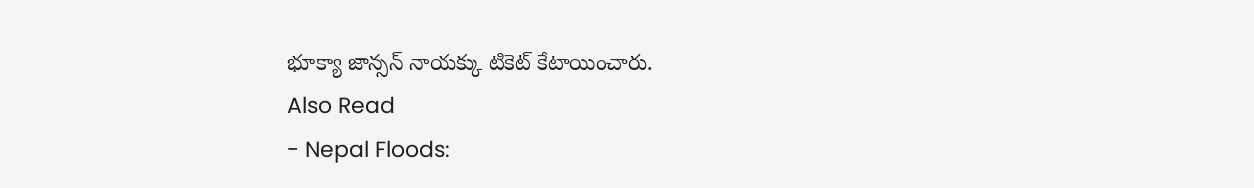భూక్యా జాన్సన్ నాయక్కు టికెట్ కేటాయించారు.
Also Read
- Nepal Floods: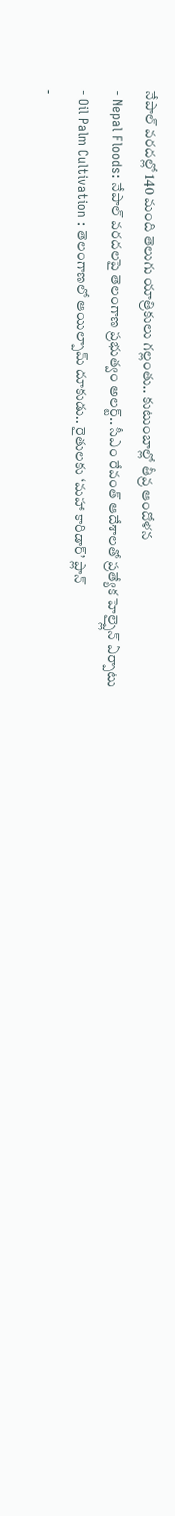నేపాల్ వరదల్లో 140 మంది తెలుగు యాత్రికులు గల్లంతు.. కుటుంబాల్లో తీవ్ర ఆందోళన
- Nepal Floods: నేపాల్ వరదలపై తెలంగాణ ప్రభుత్వం అలర్ట్.. సీఎం రేవంత్ ఆదేశాలతో ప్రత్యేక హెల్ప్లైన్ ఏర్పాటు
- Oil Palm Cultivation : తెలంగాణలో ఆయిల్పామ్ దూకుడు.. రైతులకు ‘మహా కారిడార్’ ప్లాన్
-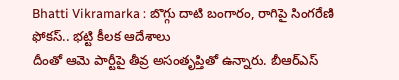Bhatti Vikramarka : బొగ్గు దాటి బంగారం, రాగిపై సింగరేణి ఫోకస్.. భట్టి కీలక ఆదేశాలు
దీంతో ఆమె పార్టీపై తీవ్ర అసంతృప్తితో ఉన్నారు. బీఆర్ఎస్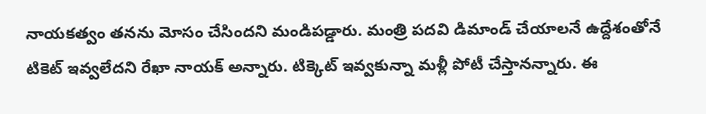నాయకత్వం తనను మోసం చేసిందని మండిపడ్డారు. మంత్రి పదవి డిమాండ్ చేయాలనే ఉద్దేశంతోనే టికెట్ ఇవ్వలేదని రేఖా నాయక్ అన్నారు. టిక్కెట్ ఇవ్వకున్నా మళ్లీ పోటీ చేస్తానన్నారు. ఈ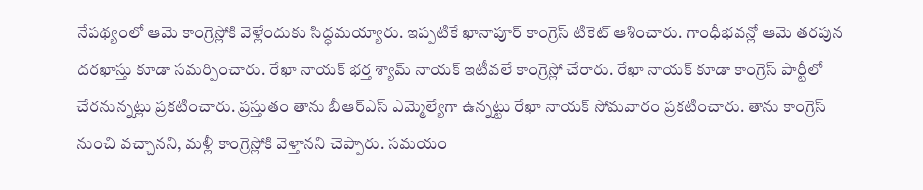నేపథ్యంలో ఆమె కాంగ్రెస్లోకి వెళ్లేందుకు సిద్ధమయ్యారు. ఇప్పటికే ఖానాపూర్ కాంగ్రెస్ టికెట్ ఆశించారు. గాంధీభవన్లో ఆమె తరపున దరఖాస్తు కూడా సమర్పించారు. రేఖా నాయక్ భర్త శ్యామ్ నాయక్ ఇటీవలే కాంగ్రెస్లో చేరారు. రేఖా నాయక్ కూడా కాంగ్రెస్ పార్టీలో చేరనున్నట్లు ప్రకటించారు. ప్రస్తుతం తాను బీఆర్ఎస్ ఎమ్మెల్యేగా ఉన్నట్టు రేఖా నాయక్ సోమవారం ప్రకటించారు. తాను కాంగ్రెస్ నుంచి వచ్చానని, మళ్లీ కాంగ్రెస్లోకి వెళ్తానని చెప్పారు. సమయం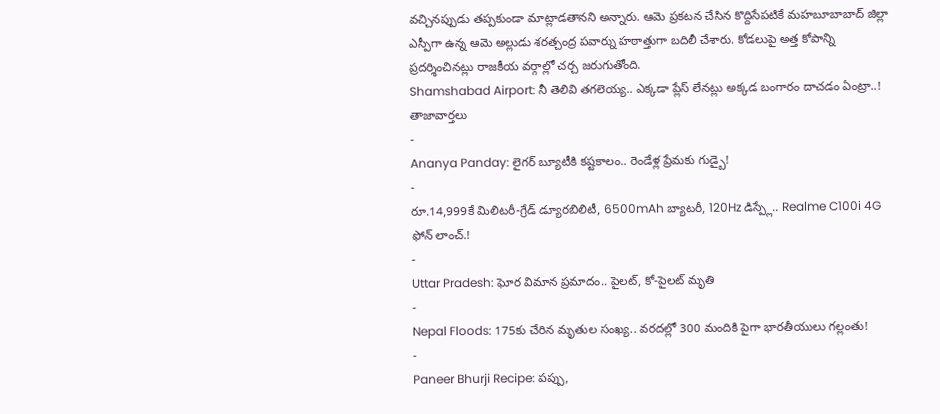వచ్చినప్పుడు తప్పకుండా మాట్లాడతానని అన్నారు. ఆమె ప్రకటన చేసిన కొద్దిసేపటికే మహబూబాబాద్ జిల్లా ఎస్పీగా ఉన్న ఆమె అల్లుడు శరత్చంద్ర పవార్ను హఠాత్తుగా బదిలీ చేశారు. కోడలుపై అత్త కోపాన్ని ప్రదర్శించినట్లు రాజకీయ వర్గాల్లో చర్చ జరుగుతోంది.
Shamshabad Airport: నీ తెలివి తగలెయ్య.. ఎక్కడా ప్లేస్ లేనట్లు అక్కడ బంగారం దాచడం ఏంట్రా..!
తాజావార్తలు
-
Ananya Panday: లైగర్ బ్యూటీకి కష్టకాలం.. రెండేళ్ల ప్రేమకు గుడ్బై!
-
రూ.14,999కే మిలిటరీ-గ్రేడ్ డ్యూరబిలిటీ, 6500mAh బ్యాటరీ, 120Hz డిస్ప్లే.. Realme C100i 4G ఫోన్ లాంచ్.!
-
Uttar Pradesh: ఘోర విమాన ప్రమాదం.. పైలట్, కో-పైలట్ మృతి
-
Nepal Floods: 175కు చేరిన మృతుల సంఖ్య.. వరదల్లో 300 మందికి పైగా భారతీయులు గల్లంతు!
-
Paneer Bhurji Recipe: పప్పు,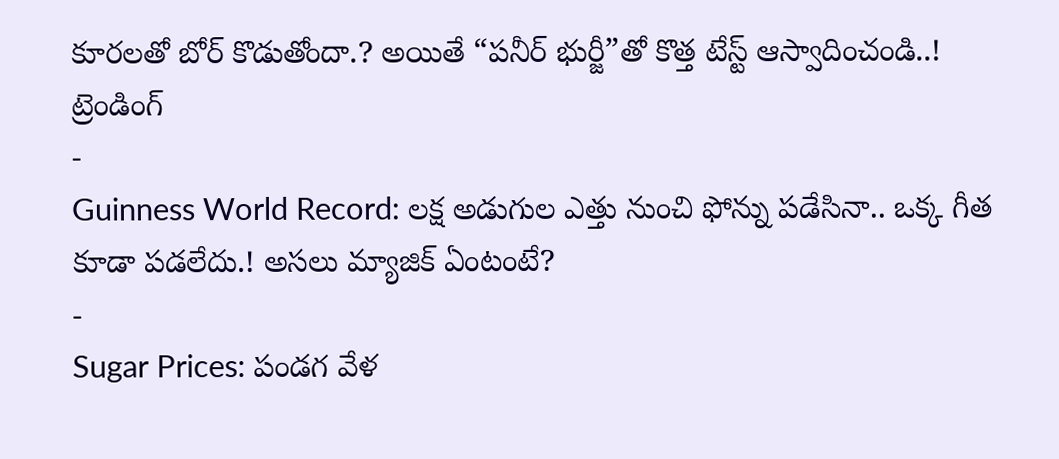కూరలతో బోర్ కొడుతోందా.? అయితే “పనీర్ భుర్జీ”తో కొత్త టేస్ట్ ఆస్వాదించండి..!
ట్రెండింగ్
-
Guinness World Record: లక్ష అడుగుల ఎత్తు నుంచి ఫోన్ను పడేసినా.. ఒక్క గీత కూడా పడలేదు.! అసలు మ్యాజిక్ ఏంటంటే?
-
Sugar Prices: పండగ వేళ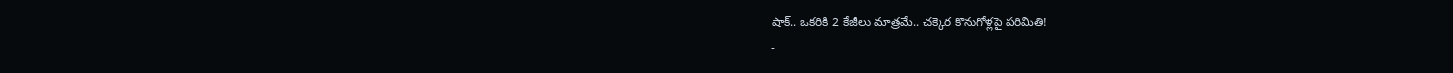షాక్.. ఒకరికి 2 కేజీలు మాత్రమే.. చక్కెర కొనుగోళ్లపై పరిమితి!
-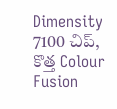Dimensity 7100 చిప్, కొత్త Colour Fusion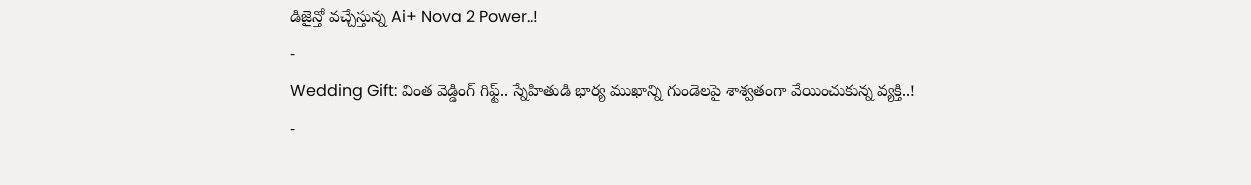డిజైన్తో వచ్చేస్తున్న Ai+ Nova 2 Power..!
-
Wedding Gift: వింత వెడ్డింగ్ గిఫ్ట్.. స్నేహితుడి భార్య ముఖాన్ని గుండెలపై శాశ్వతంగా వేయించుకున్న వ్యక్తి..!
-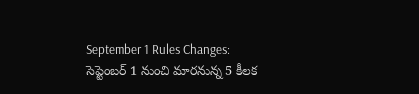September 1 Rules Changes: సెప్టెంబర్ 1 నుంచి మారనున్న 5 కీలక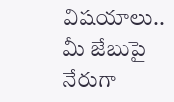విషయాలు.. మీ జేబుపై నేరుగా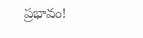ప్రభావం!